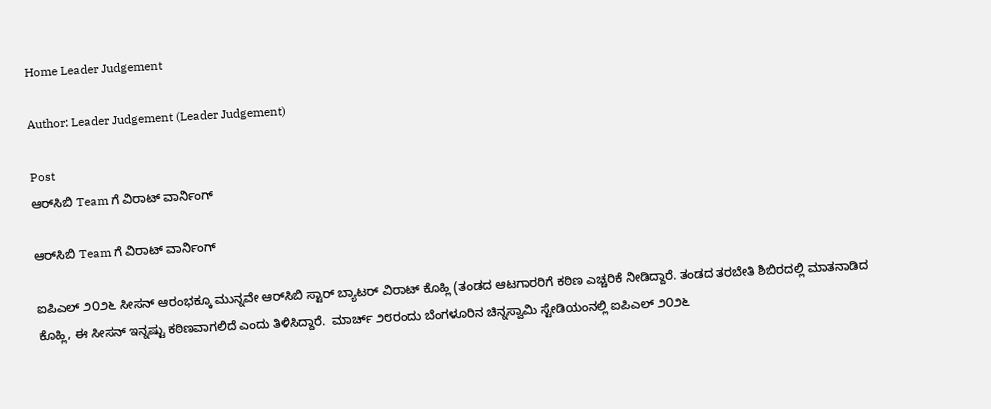Home Leader Judgement

Author: Leader Judgement (Leader Judgement)

Post
ಆರ್‌ಸಿಬಿ Team ಗೆ ವಿರಾಟ್ ವಾರ್ನಿಂಗ್

ಆರ್‌ಸಿಬಿ Team ಗೆ ವಿರಾಟ್ ವಾರ್ನಿಂಗ್

ಐಪಿಎಲ್ ೨೦೨೬ ಸೀಸನ್ ಆರಂಭಕ್ಕೂ ಮುನ್ನವೇ ಆರ್‌ಸಿಬಿ ಸ್ಟಾರ್ ಬ್ಯಾಟರ್ ವಿರಾಟ್ ಕೊಹ್ಲಿ (ತಂಡದ ಆಟಗಾರರಿಗೆ ಕಠಿಣ ಎಚ್ಚರಿಕೆ ನೀಡಿದ್ದಾರೆ. ತಂಡದ ತರಬೇತಿ ಶಿಬಿರದಲ್ಲಿ ಮಾತನಾಡಿದ ಕೊಹ್ಲಿ, ಈ ಸೀಸನ್ ಇನ್ನಷ್ಟು ಕಠಿಣವಾಗಲಿದೆ ಎಂದು ತಿಳಿಸಿದ್ದಾರೆ.  ಮಾರ್ಚ್ ೨೮ರಂದು ಬೆಂಗಳೂರಿನ ಚಿನ್ನಸ್ವಾಮಿ ಸ್ಟೇಡಿಯಂನಲ್ಲಿ ಐಪಿಎಲ್ ೨೦೨೬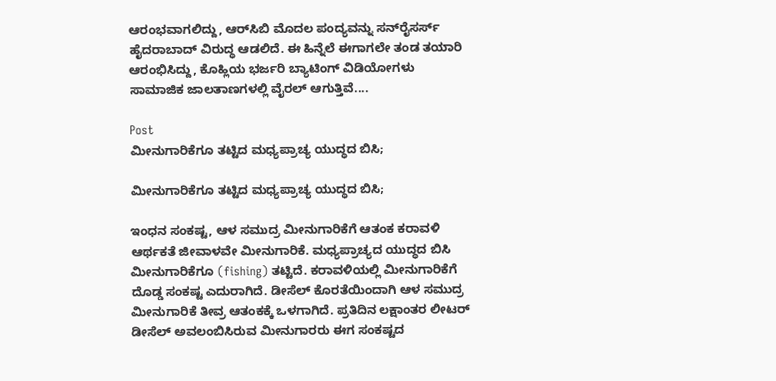ಆರಂಭವಾಗಲಿದ್ದು, ಆರ್‌ಸಿಬಿ ಮೊದಲ ಪಂದ್ಯವನ್ನು ಸನ್‌ರೈಸರ್ಸ್ ಹೈದರಾಬಾದ್ ವಿರುದ್ಧ ಆಡಲಿದೆ. ಈ ಹಿನ್ನೆಲೆ ಈಗಾಗಲೇ ತಂಡ ತಯಾರಿ ಆರಂಭಿಸಿದ್ದು, ಕೊಹ್ಲಿಯ ಭರ್ಜರಿ ಬ್ಯಾಟಿಂಗ್ ವಿಡಿಯೋಗಳು ಸಾಮಾಜಿಕ ಜಾಲತಾಣಗಳಲ್ಲಿ ವೈರಲ್ ಆಗುತ್ತಿವೆ....

Post
ಮೀನುಗಾರಿಕೆಗೂ ತಟ್ಟಿದ ಮಧ್ಯಪ್ರಾಚ್ಯ ಯುದ್ಧದ ಬಿಸಿ;

ಮೀನುಗಾರಿಕೆಗೂ ತಟ್ಟಿದ ಮಧ್ಯಪ್ರಾಚ್ಯ ಯುದ್ಧದ ಬಿಸಿ;

ಇಂಧನ ಸಂಕಷ್ಟ, ಆಳ ಸಮುದ್ರ ಮೀನುಗಾರಿಕೆಗೆ ಆತಂಕ ಕರಾವಳಿ ಆರ್ಥಕತೆ ಜೀವಾಳವೇ ಮೀನುಗಾರಿಕೆ. ಮಧ್ಯಪ್ರಾಚ್ಯದ ಯುದ್ಧದ ಬಿಸಿ ಮೀನುಗಾರಿಕೆಗೂ (fishing) ತಟ್ಟಿದೆ. ಕರಾವಳಿಯಲ್ಲಿ ಮೀನುಗಾರಿಕೆಗೆ ದೊಡ್ಡ ಸಂಕಷ್ಟ ಎದುರಾಗಿದೆ. ಡೀಸೆಲ್ ಕೊರತೆಯಿಂದಾಗಿ ಆಳ ಸಮುದ್ರ ಮೀನುಗಾರಿಕೆ ತೀವ್ರ ಆತಂಕಕ್ಕೆ ಒಳಗಾಗಿದೆ. ಪ್ರತಿದಿನ ಲಕ್ಷಾಂತರ ಲೀಟರ್ ಡೀಸೆಲ್ ಅವಲಂಬಿಸಿರುವ ಮೀನುಗಾರರು ಈಗ ಸಂಕಷ್ಟದ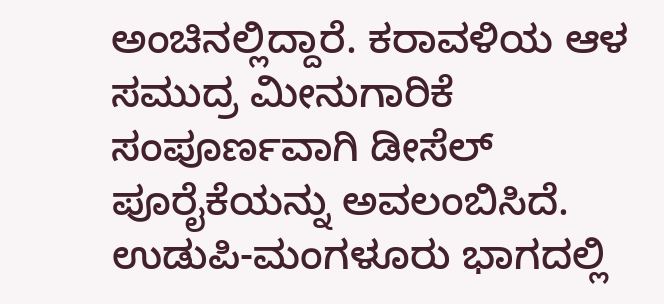ಅಂಚಿನಲ್ಲಿದ್ದಾರೆ. ಕರಾವಳಿಯ ಆಳ ಸಮುದ್ರ ಮೀನುಗಾರಿಕೆ ಸಂಪೂರ್ಣವಾಗಿ ಡೀಸೆಲ್ ಪೂರೈಕೆಯನ್ನು ಅವಲಂಬಿಸಿದೆ. ಉಡುಪಿ-ಮಂಗಳೂರು ಭಾಗದಲ್ಲಿ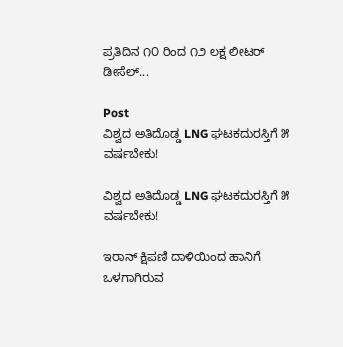ಪ್ರತಿದಿನ ೧೦ ರಿಂದ ೧೨ ಲಕ್ಷ ಲೀಟರ್ ಡೀಸೆಲ್...

Post
ವಿಶ್ವದ ಅತಿದೊಡ್ಡ LNG ಘಟಕದುರಸ್ತಿಗೆ ೫ ವರ್ಷಬೇಕು!

ವಿಶ್ವದ ಅತಿದೊಡ್ಡ LNG ಘಟಕದುರಸ್ತಿಗೆ ೫ ವರ್ಷಬೇಕು!

ಇರಾನ್ ಕ್ಷಿಪಣಿ ದಾಳಿಯಿಂದ ಹಾನಿಗೆ ಒಳಗಾಗಿರುವ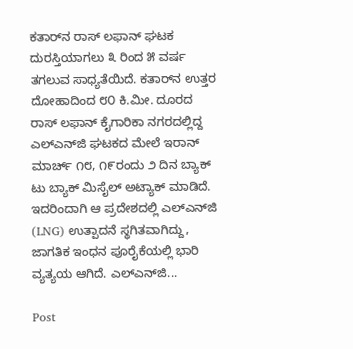ಕತಾರ್‌ನ ರಾಸ್ ಲಫಾನ್ ಘಟಕ ದುರಸ್ತಿಯಾಗಲು ೩ ರಿಂದ ೫ ವರ್ಷ ತಗಲುವ ಸಾಧ್ಯತೆಯಿದೆ. ಕತಾರ್‌ನ ಉತ್ತರ ದೋಹಾದಿಂದ ೮೦ ಕಿ.ಮೀ. ದೂರದ ರಾಸ್ ಲಫಾನ್ ಕೈಗಾರಿಕಾ ನಗರದಲ್ಲಿದ್ದ ಎಲ್‌ಎನ್‌ಜಿ ಘಟಕದ ಮೇಲೆ ಇರಾನ್ ಮಾರ್ಚ್ ೧೮, ೧೯ರಂದು ೨ ದಿನ ಬ್ಯಾಕ್ ಟು ಬ್ಯಾಕ್ ಮಿಸೈಲ್ ಅಟ್ಯಾಕ್ ಮಾಡಿದೆ. ಇದರಿಂದಾಗಿ ಆ ಪ್ರದೇಶದಲ್ಲಿ ಎಲ್‌ಎನ್‌ಜಿ (LNG) ಉತ್ಪಾದನೆ ಸ್ಥಗಿತವಾಗಿದ್ದು, ಜಾಗತಿಕ ಇಂಧನ ಪೂರೈಕೆಯಲ್ಲಿ ಭಾರಿ ವ್ಯತ್ಯಯ ಆಗಿದೆ. ಎಲ್‌ಎನ್‌ಜಿ...

Post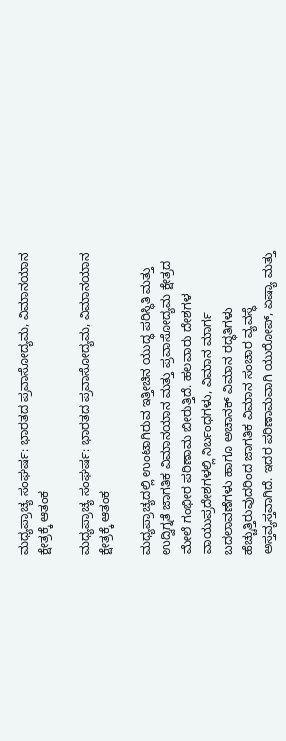ಮಧ್ಯಪ್ರಾಚ್ಯ ಸಂಘರ್ಷ: ಭಾರತದ ಪ್ರವಾಸೋದ್ಯಮ, ವಿಮಾನಯಾನ ಕ್ಷೇತ್ರಕ್ಕೆ ಆತಂಕ

ಮಧ್ಯಪ್ರಾಚ್ಯ ಸಂಘರ್ಷ: ಭಾರತದ ಪ್ರವಾಸೋದ್ಯಮ, ವಿಮಾನಯಾನ ಕ್ಷೇತ್ರಕ್ಕೆ ಆತಂಕ

ಮಧ್ಯಪ್ರಾಚ್ಯದಲ್ಲಿ ಉಂಟಾಗಿರುವ ಇತ್ತೀಚಿನ ಯುದ್ಧ ಪರಿಸ್ಥಿತಿ ಮತ್ತು ಉದ್ವಿಗ್ನತೆ ಜಾಗತಿಕ ವಿಮಾನಯಾನ ಮತ್ತು ಪ್ರವಾಸೋದ್ಯಮ ಕ್ಷೇತ್ರದ ಮೇಲೆ ಗಂಭೀರ ಪರಿಣಾಮ ಬೀರುತ್ತಿದೆ. ಹಲವಾರು ದೇಶಗಳ ವಾಯುಪ್ರದೇಶಗಳಲ್ಲಿ ನಿರ್ಬಂಧಗಳು, ವಿಮಾನ ಮಾರ್ಗ ಬದಲಾವಣೆಗಳು ಹಾಗೂ ಅಚಾನಕ್ ವಿಮಾನ ರದ್ಧತಿಗಳು ಹೆಚ್ಚುತ್ತಿರುವುದರಿಂದ ಜಾಗತಿಕ ವಿಮಾನ ಸಂಚಾರ ವ್ಯವಸ್ಥೆ ಅಸ್ತವ್ಯಸ್ತವಾಗಿದೆ. ಇದರ ಪರಿಣಾಮವಾಗಿ ಯುರೋಪ್, ಏಷ್ಯಾ ಮತ್ತು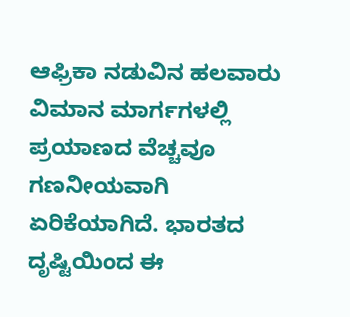ಆಫ್ರಿಕಾ ನಡುವಿನ ಹಲವಾರು ವಿಮಾನ ಮಾರ್ಗಗಳಲ್ಲಿ ಪ್ರಯಾಣದ ವೆಚ್ಚವೂ ಗಣನೀಯವಾಗಿ ಏರಿಕೆಯಾಗಿದೆ. ಭಾರತದ ದೃಷ್ಟಿಯಿಂದ ಈ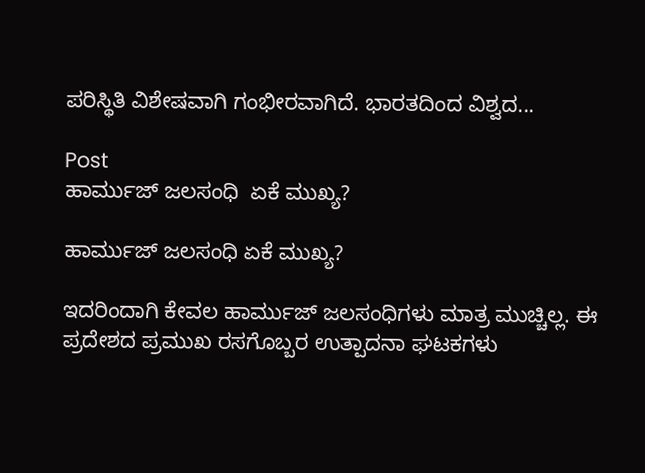ಪರಿಸ್ಥಿತಿ ವಿಶೇಷವಾಗಿ ಗಂಭೀರವಾಗಿದೆ. ಭಾರತದಿಂದ ವಿಶ್ವದ...

Post
ಹಾರ್ಮುಜ್ ಜಲಸಂಧಿ  ಏಕೆ ಮುಖ್ಯ?

ಹಾರ್ಮುಜ್ ಜಲಸಂಧಿ ಏಕೆ ಮುಖ್ಯ?

ಇದರಿಂದಾಗಿ ಕೇವಲ ಹಾರ್ಮುಜ್ ಜಲಸಂಧಿಗಳು ಮಾತ್ರ ಮುಚ್ಚಿಲ್ಲ. ಈ ಪ್ರದೇಶದ ಪ್ರಮುಖ ರಸಗೊಬ್ಬರ ಉತ್ಪಾದನಾ ಘಟಕಗಳು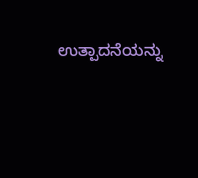ಉತ್ಪಾದನೆಯನ್ನು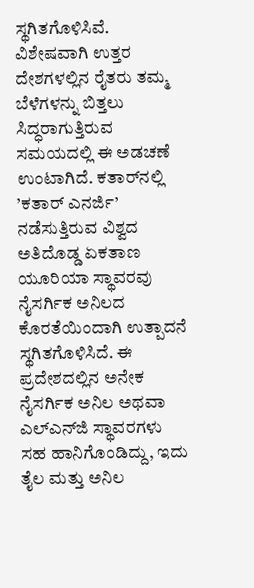ಸ್ಥಗಿತಗೊಳಿಸಿವೆ. ವಿಶೇಷವಾಗಿ ಉತ್ತರ ದೇಶಗಳಲ್ಲಿನ ರೈತರು ತಮ್ಮ ಬೆಳೆಗಳನ್ನು ಬಿತ್ತಲು ಸಿದ್ಧರಾಗುತ್ತಿರುವ ಸಮಯದಲ್ಲಿ ಈ ಅಡಚಣೆ ಉಂಟಾಗಿದೆ. ಕತಾರ್‌ನಲ್ಲಿ ’ಕತಾರ್ ಎನರ್ಜಿ’ ನಡೆಸುತ್ತಿರುವ ವಿಶ್ವದ ಅತಿದೊಡ್ಡ ಏಕತಾಣ ಯೂರಿಯಾ ಸ್ಥಾವರವು ನೈಸರ್ಗಿಕ ಅನಿಲದ ಕೊರತೆಯಿಂದಾಗಿ ಉತ್ಪಾದನೆ ಸ್ಥಗಿತಗೊಳಿಸಿದೆ. ಈ ಪ್ರದೇಶದಲ್ಲಿನ ಅನೇಕ ನೈಸರ್ಗಿಕ ಅನಿಲ ಅಥವಾ ಎಲ್‌ಎನ್‌ಜಿ ಸ್ಥಾವರಗಳು ಸಹ ಹಾನಿಗೊಂಡಿದ್ದು, ಇದು ತೈಲ ಮತ್ತು ಅನಿಲ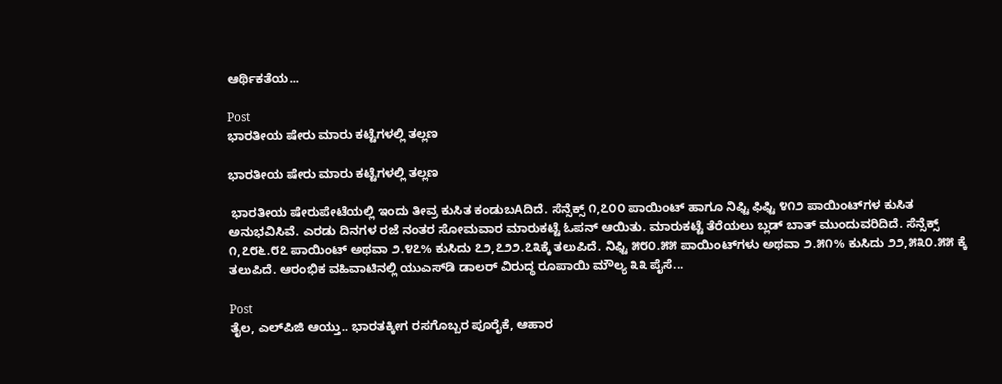ಆರ್ಥಿಕತೆಯ...

Post
ಭಾರತೀಯ ಷೇರು ಮಾರು ಕಟ್ಟೆಗಳಲ್ಲಿ ತಲ್ಲಣ

ಭಾರತೀಯ ಷೇರು ಮಾರು ಕಟ್ಟೆಗಳಲ್ಲಿ ತಲ್ಲಣ

 ಭಾರತೀಯ ಷೇರುಪೇಟೆಯಲ್ಲಿ ಇಂದು ತೀವ್ರ ಕುಸಿತ ಕಂಡುಬAದಿದೆ. ಸೆನ್ಸೆಕ್ಸ್ ೧,೭೦೦ ಪಾಯಿಂಟ್ ಹಾಗೂ ನಿಫ್ಟಿ ಫಿಫ್ಟಿ ೪೧೨ ಪಾಯಿಂಟ್‌ಗಳ ಕುಸಿತ ಅನುಭವಿಸಿವೆ. ಎರಡು ದಿನಗಳ ರಜೆ ನಂತರ ಸೋಮವಾರ ಮಾರುಕಟ್ಟೆ ಓಪನ್ ಆಯಿತು. ಮಾರುಕಟ್ಟೆ ತೆರೆಯಲು ಬ್ಲಡ್ ಬಾತ್ ಮುಂದುವರಿದಿದೆ. ಸೆನ್ಸೆಕ್ಸ್ ೧,೭೮೬.೮೭ ಪಾಯಿಂಟ್ ಅಥವಾ ೨.೪೭% ಕುಸಿದು ೭೨,೭೨೨.೭೩ಕ್ಕೆ ತಲುಪಿದೆ. ನಿಫ್ಟಿ ೫೮೦.೫೫ ಪಾಯಿಂಟ್‌ಗಳು ಅಥವಾ ೨.೫೧% ಕುಸಿದು ೨೨,೫೩೦.೫೫ ಕ್ಕೆ ತಲುಪಿದೆ. ಆರಂಭಿಕ ವಹಿವಾಟಿನಲ್ಲಿ ಯುಎಸ್‌ಡಿ ಡಾಲರ್ ವಿರುದ್ಧ ರೂಪಾಯಿ ಮೌಲ್ಯ ೩೩ ಪೈಸೆ...

Post
ತೈಲ, ಎಲ್‌ಪಿಜಿ ಆಯ್ತು.. ಭಾರತಕ್ಕೀಗ ರಸಗೊಬ್ಬರ ಪೂರೈಕೆ, ಆಹಾರ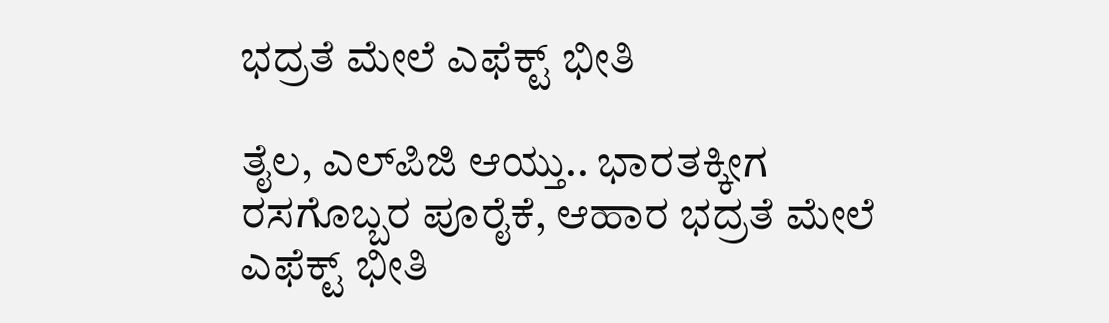ಭದ್ರತೆ ಮೇಲೆ ಎಫೆಕ್ಟ್ ಭೀತಿ

ತೈಲ, ಎಲ್‌ಪಿಜಿ ಆಯ್ತು.. ಭಾರತಕ್ಕೀಗ ರಸಗೊಬ್ಬರ ಪೂರೈಕೆ, ಆಹಾರ ಭದ್ರತೆ ಮೇಲೆ ಎಫೆಕ್ಟ್ ಭೀತಿ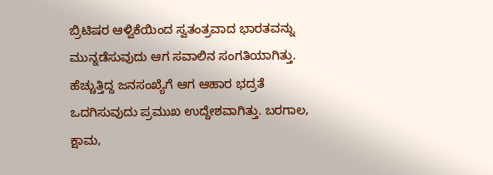ಬ್ರಿಟಿಷರ ಆಳ್ವಿಕೆಯಿಂದ ಸ್ವತಂತ್ರವಾದ ಭಾರತವನ್ನು ಮುನ್ನಡೆಸುವುದು ಆಗ ಸವಾಲಿನ ಸಂಗತಿಯಾಗಿತ್ತು. ಹೆಚ್ಚುತ್ತಿದ್ದ ಜನಸಂಖ್ಯೆಗೆ ಆಗ ಆಹಾರ ಭದ್ರತೆ ಒದಗಿಸುವುದು ಪ್ರಮುಖ ಉದ್ದೇಶವಾಗಿತ್ತು. ಬರಗಾಲ, ಕ್ಷಾಮ,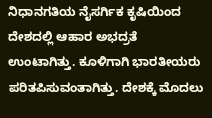ನಿಧಾನಗತಿಯ ನೈಸರ್ಗಿಕ ಕೃಷಿಯಿಂದ ದೇಶದಲ್ಲಿ ಆಹಾರ ಅಭದ್ರತೆ ಉಂಟಾಗಿತ್ತು. ಕೂಳಿಗಾಗಿ ಭಾರತೀಯರು ಪರಿತಪಿಸುವಂತಾಗಿತ್ತು. ದೇಶಕ್ಕೆ ಮೊದಲು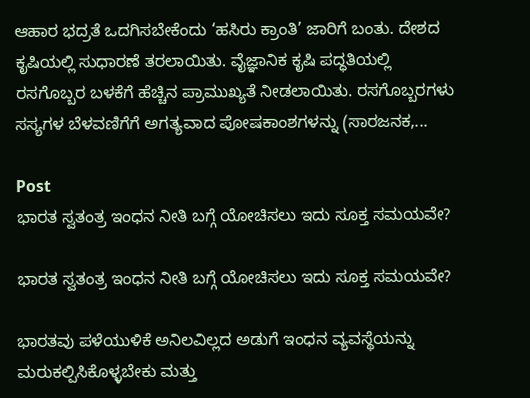ಆಹಾರ ಭದ್ರತೆ ಒದಗಿಸಬೇಕೆಂದು ‘ಹಸಿರು ಕ್ರಾಂತಿ’ ಜಾರಿಗೆ ಬಂತು. ದೇಶದ ಕೃಷಿಯಲ್ಲಿ ಸುಧಾರಣೆ ತರಲಾಯಿತು. ವೈಜ್ಞಾನಿಕ ಕೃಷಿ ಪದ್ಧತಿಯಲ್ಲಿ ರಸಗೊಬ್ಬರ ಬಳಕೆಗೆ ಹೆಚ್ಚಿನ ಪ್ರಾಮುಖ್ಯತೆ ನೀಡಲಾಯಿತು. ರಸಗೊಬ್ಬರಗಳು ಸಸ್ಯಗಳ ಬೆಳವಣಿಗೆಗೆ ಅಗತ್ಯವಾದ ಪೋಷಕಾಂಶಗಳನ್ನು (ಸಾರಜನಕ,...

Post
ಭಾರತ ಸ್ವತಂತ್ರ ಇಂಧನ ನೀತಿ ಬಗ್ಗೆ ಯೋಚಿಸಲು ಇದು ಸೂಕ್ತ ಸಮಯವೇ?

ಭಾರತ ಸ್ವತಂತ್ರ ಇಂಧನ ನೀತಿ ಬಗ್ಗೆ ಯೋಚಿಸಲು ಇದು ಸೂಕ್ತ ಸಮಯವೇ?

ಭಾರತವು ಪಳೆಯುಳಿಕೆ ಅನಿಲವಿಲ್ಲದ ಅಡುಗೆ ಇಂಧನ ವ್ಯವಸ್ಥೆಯನ್ನು ಮರುಕಲ್ಪಿಸಿಕೊಳ್ಳಬೇಕು ಮತ್ತು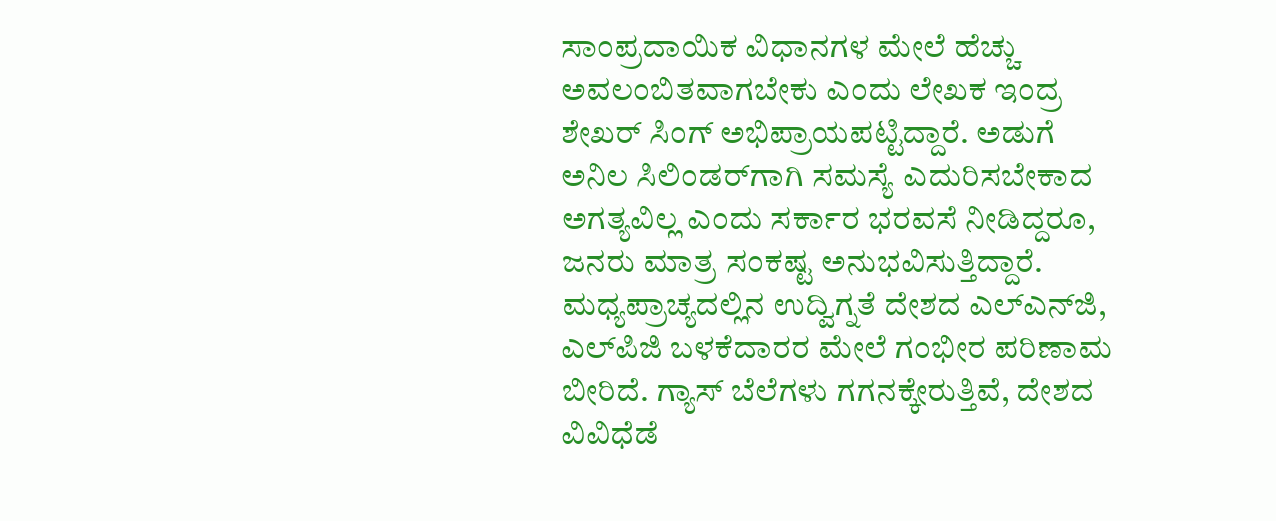ಸಾಂಪ್ರದಾಯಿಕ ವಿಧಾನಗಳ ಮೇಲೆ ಹೆಚ್ಚು ಅವಲಂಬಿತವಾಗಬೇಕು ಎಂದು ಲೇಖಕ ಇಂದ್ರ ಶೇಖರ್ ಸಿಂಗ್ ಅಭಿಪ್ರಾಯಪಟ್ಟಿದ್ದಾರೆ. ಅಡುಗೆ ಅನಿಲ ಸಿಲಿಂಡರ್‌ಗಾಗಿ ಸಮಸ್ಯೆ ಎದುರಿಸಬೇಕಾದ ಅಗತ್ಯವಿಲ್ಲ ಎಂದು ಸರ್ಕಾರ ಭರವಸೆ ನೀಡಿದ್ದರೂ, ಜನರು ಮಾತ್ರ ಸಂಕಷ್ಟ ಅನುಭವಿಸುತ್ತಿದ್ದಾರೆ. ಮಧ್ಯಪ್ರಾಚ್ಯದಲ್ಲಿನ ಉದ್ವಿಗ್ನತೆ ದೇಶದ ಎಲ್‌ಎನ್‌ಜಿ, ಎಲ್‌ಪಿಜಿ ಬಳಕೆದಾರರ ಮೇಲೆ ಗಂಭೀರ ಪರಿಣಾಮ ಬೀರಿದೆ. ಗ್ಯಾಸ್ ಬೆಲೆಗಳು ಗಗನಕ್ಕೇರುತ್ತಿವೆ, ದೇಶದ ವಿವಿಧೆಡೆ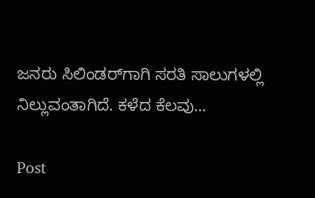ಜನರು ಸಿಲಿಂಡರ್‌ಗಾಗಿ ಸರತಿ ಸಾಲುಗಳಲ್ಲಿ ನಿಲ್ಲುವಂತಾಗಿದೆ. ಕಳೆದ ಕೆಲವು...

Post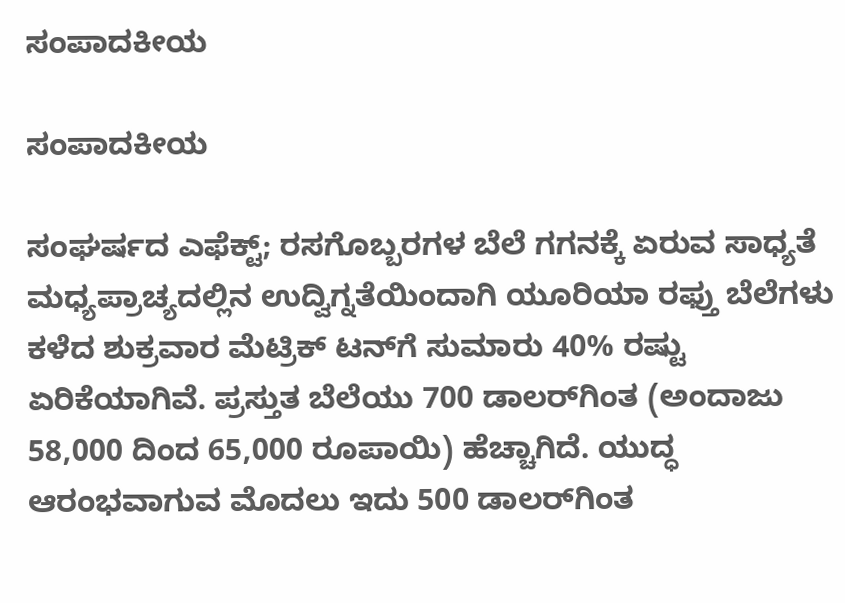ಸಂಪಾದಕೀಯ

ಸಂಪಾದಕೀಯ

ಸಂಘರ್ಷದ ಎಫೆಕ್ಟ್; ರಸಗೊಬ್ಬರಗಳ ಬೆಲೆ ಗಗನಕ್ಕೆ ಏರುವ ಸಾಧ್ಯತೆ ಮಧ್ಯಪ್ರಾಚ್ಯದಲ್ಲಿನ ಉದ್ವಿಗ್ನತೆಯಿಂದಾಗಿ ಯೂರಿಯಾ ರಫ್ತು ಬೆಲೆಗಳು ಕಳೆದ ಶುಕ್ರವಾರ ಮೆಟ್ರಿಕ್ ಟನ್‌ಗೆ ಸುಮಾರು 40% ರಷ್ಟು ಏರಿಕೆಯಾಗಿವೆ. ಪ್ರಸ್ತುತ ಬೆಲೆಯು 700 ಡಾಲರ್‌ಗಿಂತ (ಅಂದಾಜು 58,000 ದಿಂದ 65,000 ರೂಪಾಯಿ) ಹೆಚ್ಚಾಗಿದೆ. ಯುದ್ಧ ಆರಂಭವಾಗುವ ಮೊದಲು ಇದು 500 ಡಾಲರ್‌ಗಿಂತ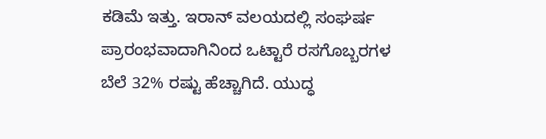ಕಡಿಮೆ ಇತ್ತು. ಇರಾನ್ ವಲಯದಲ್ಲಿ ಸಂಘರ್ಷ ಪ್ರಾರಂಭವಾದಾಗಿನಿಂದ ಒಟ್ಟಾರೆ ರಸಗೊಬ್ಬರಗಳ ಬೆಲೆ 32% ರಷ್ಟು ಹೆಚ್ಚಾಗಿದೆ. ಯುದ್ಧ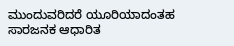ಮುಂದುವರಿದರೆ ಯೂರಿಯಾದಂತಹ ಸಾರಜನಕ ಆಧಾರಿತ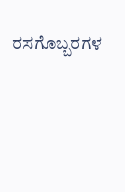ರಸಗೊಬ್ಬರಗಳ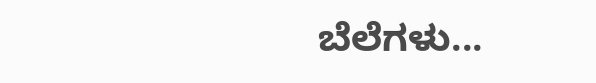ಬೆಲೆಗಳು...